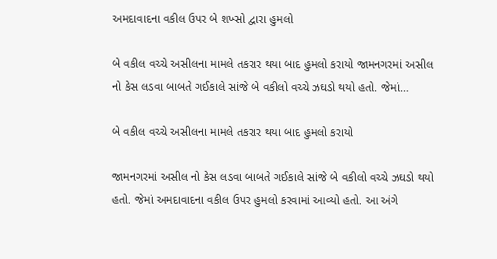અમદાવાદના વકીલ ઉપર બે શખ્સો દ્વારા હુમલો

બે વકીલ વચ્ચે અસીલના મામલે તકરાર થયા બાદ હુમલો કરાયો જામનગરમાં અસીલ નો કેસ લડવા બાબતે ગઈકાલે સાંજે બે વકીલો વચ્ચે ઝઘડો થયો હતો. જેમાં…

બે વકીલ વચ્ચે અસીલના મામલે તકરાર થયા બાદ હુમલો કરાયો

જામનગરમાં અસીલ નો કેસ લડવા બાબતે ગઈકાલે સાંજે બે વકીલો વચ્ચે ઝઘડો થયો હતો. જેમાં અમદાવાદના વકીલ ઉપર હુમલો કરવામાં આવ્યો હતો. આ અંગે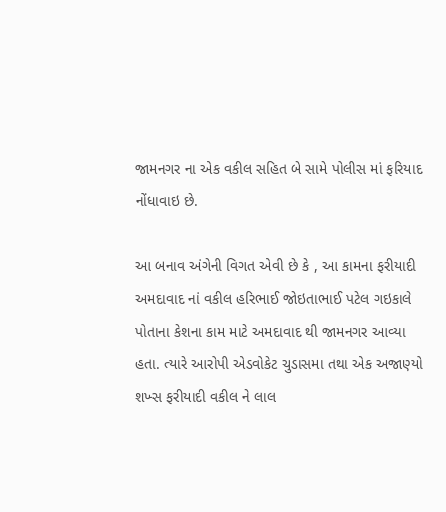જામનગર ના એક વકીલ સહિત બે સામે પોલીસ માં ફરિયાદ નોંધાવાઇ છે.

આ બનાવ અંગેની વિગત એવી છે કે , આ કામના ફરીયાદી અમદાવાદ નાં વકીલ હરિભાઈ જોઇતાભાઈ પટેલ ગઇકાલે પોતાના કેશના કામ માટે અમદાવાદ થી જામનગર આવ્યા હતા. ત્યારે આરોપી એડવોકેટ ચુડાસમા તથા એક અજાણ્યો શખ્સ ફરીયાદી વકીલ ને લાલ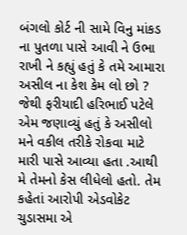બંગલો કોર્ટ ની સામે વિનુ માંકડ ના પુતળા પાસે આવી ને ઉભા રાખી ને કહ્યું હતું કે તમે આમારા અસીલ ના કેશ કેમ લો છો ? જેથી ફરીયાદી હરિભાઈ પટેલે એમ જણાવ્યું હતું કે અસીલો મને વકીલ તરીકે રોકવા માટે મારી પાસે આવ્યા હતા .આથી મે તેમનો કેસ લીધેલો હતો. તેમ કહેતાં આરોપી એડવોકેટ ચુડાસમા એ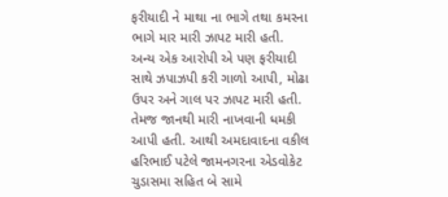ફરીયાદી ને માથા ના ભાગે તથા કમરના ભાગે માર મારી ઝાપટ મારી હતી. અન્ય એક આરોપી એ પણ ફરીયાદી સાથે ઝપાઝપી કરી ગાળો આપી, મોઢા ઉપર અને ગાલ પર ઝાપટ મારી હતી. તેમજ જાનથી મારી નાખવાની ધમકી આપી હતી. આથી અમદાવાદના વકીલ હરિભાઈ પટેલે જામનગરના એડવોકેટ ચુડાસમા સહિત બે સામે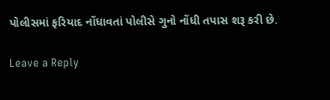પોલીસમાં ફરિયાદ નોંધાવતાં પોલીસે ગુનો નોંધી તપાસ શરૂ કરી છે.

Leave a Reply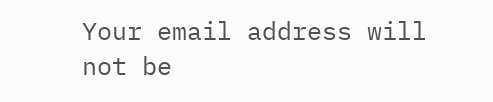Your email address will not be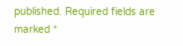published. Required fields are marked *